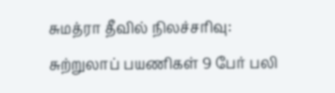சுமத்ரா தீவில் நிலச்சரிவு: சுற்றுலாப் பயணிகள் 9 பேர் பலி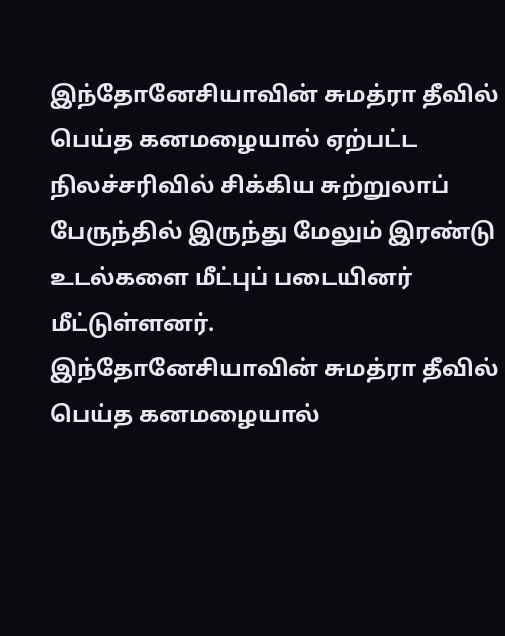இந்தோனேசியாவின் சுமத்ரா தீவில் பெய்த கனமழையால் ஏற்பட்ட நிலச்சரிவில் சிக்கிய சுற்றுலாப் பேருந்தில் இருந்து மேலும் இரண்டு உடல்களை மீட்புப் படையினர் மீட்டுள்ளனர்.
இந்தோனேசியாவின் சுமத்ரா தீவில் பெய்த கனமழையால்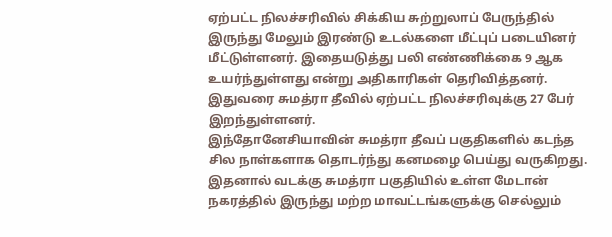ஏற்பட்ட நிலச்சரிவில் சிக்கிய சுற்றுலாப் பேருந்தில் இருந்து மேலும் இரண்டு உடல்களை மீட்புப் படையினர் மீட்டுள்ளனர். இதையடுத்து பலி எண்ணிக்கை 9 ஆக உயர்ந்துள்ளது என்று அதிகாரிகள் தெரிவித்தனர். இதுவரை சுமத்ரா தீவில் ஏற்பட்ட நிலச்சரிவுக்கு 27 பேர் இறந்துள்ளனர்.
இந்தோனேசியாவின் சுமத்ரா தீவப் பகுதிகளில் கடந்த சில நாள்களாக தொடர்ந்து கனமழை பெய்து வருகிறது. இதனால் வடக்கு சுமத்ரா பகுதியில் உள்ள மேடான் நகரத்தில் இருந்து மற்ற மாவட்டங்களுக்கு செல்லும்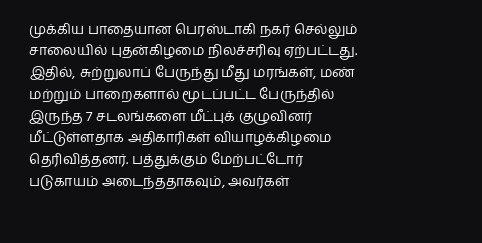முக்கிய பாதையான பெரஸ்டாகி நகர் செல்லும் சாலையில் புதன்கிழமை நிலச்சரிவு ஏற்பட்டது.
இதில், சுற்றுலாப் பேருந்து மீது மரங்கள், மண் மற்றும் பாறைகளால் மூடப்பட்ட பேருந்தில் இருந்த 7 சடலங்களை மீட்புக் குழுவினர் மீட்டுள்ளதாக அதிகாரிகள் வியாழக்கிழமை தெரிவித்தனர். பத்துக்கும் மேற்பட்டோர் படுகாயம் அடைந்ததாகவும், அவர்கள்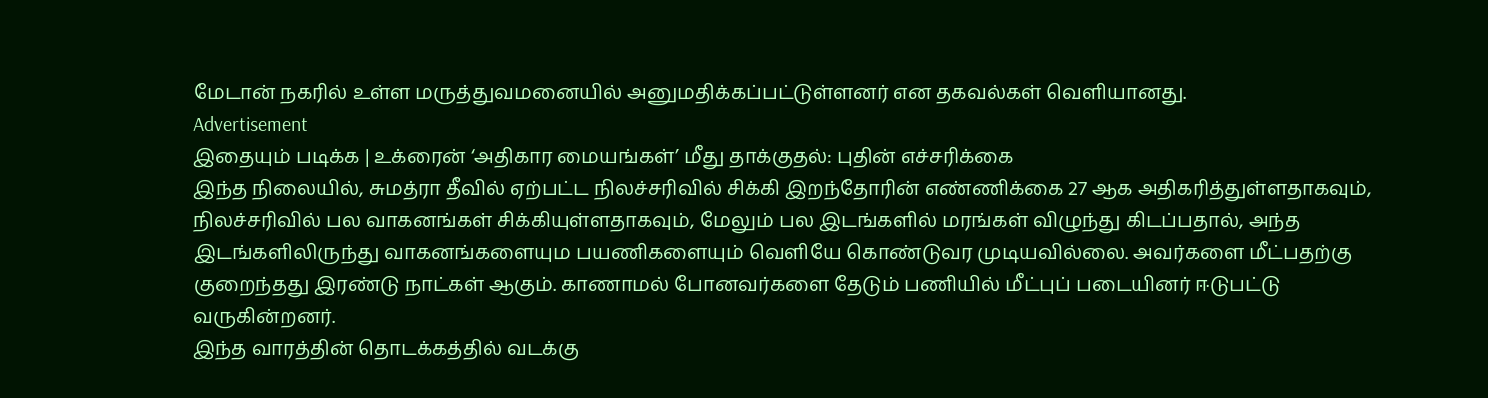மேடான் நகரில் உள்ள மருத்துவமனையில் அனுமதிக்கப்பட்டுள்ளனர் என தகவல்கள் வெளியானது.
Advertisement
இதையும் படிக்க | உக்ரைன் ‘அதிகார மையங்கள்’ மீது தாக்குதல்: புதின் எச்சரிக்கை
இந்த நிலையில், சுமத்ரா தீவில் ஏற்பட்ட நிலச்சரிவில் சிக்கி இறந்தோரின் எண்ணிக்கை 27 ஆக அதிகரித்துள்ளதாகவும், நிலச்சரிவில் பல வாகனங்கள் சிக்கியுள்ளதாகவும், மேலும் பல இடங்களில் மரங்கள் விழுந்து கிடப்பதால், அந்த இடங்களிலிருந்து வாகனங்களையும பயணிகளையும் வெளியே கொண்டுவர முடியவில்லை. அவர்களை மீட்பதற்கு குறைந்தது இரண்டு நாட்கள் ஆகும். காணாமல் போனவர்களை தேடும் பணியில் மீட்புப் படையினர் ஈடுபட்டு வருகின்றனர்.
இந்த வாரத்தின் தொடக்கத்தில் வடக்கு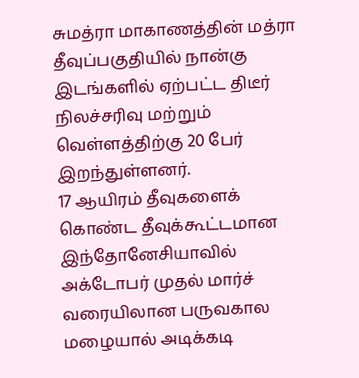சுமத்ரா மாகாணத்தின் மத்ரா தீவுப்பகுதியில் நான்கு இடங்களில் ஏற்பட்ட திடீர் நிலச்சரிவு மற்றும் வெள்ளத்திற்கு 20 பேர் இறந்துள்ளனர்.
17 ஆயிரம் தீவுகளைக் கொண்ட தீவுக்கூட்டமான இந்தோனேசியாவில் அக்டோபர் முதல் மார்ச் வரையிலான பருவகால மழையால் அடிக்கடி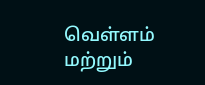வெள்ளம் மற்றும்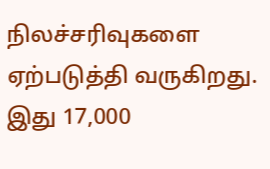நிலச்சரிவுகளை ஏற்படுத்தி வருகிறது. இது 17,000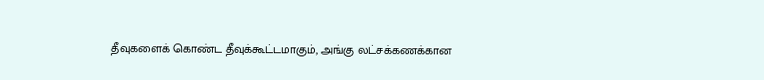தீவுகளைக் கொண்ட தீவுக்கூட்டமாகும், அங்கு லட்சக்கணக்கான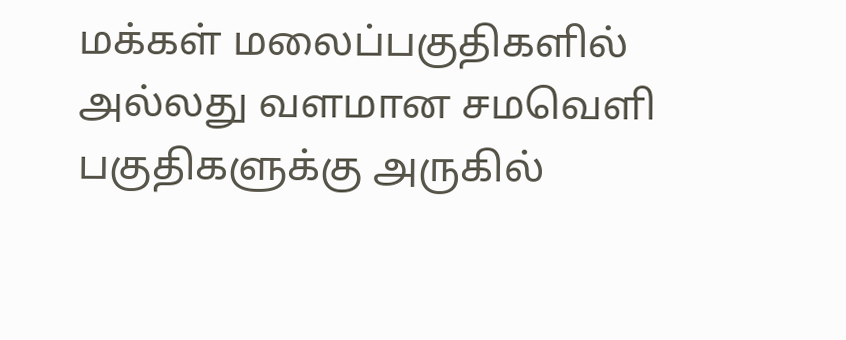மக்கள் மலைப்பகுதிகளில் அல்லது வளமான சமவெளி பகுதிகளுக்கு அருகில்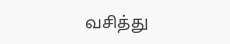வசித்து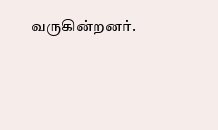வருகின்றனர்.